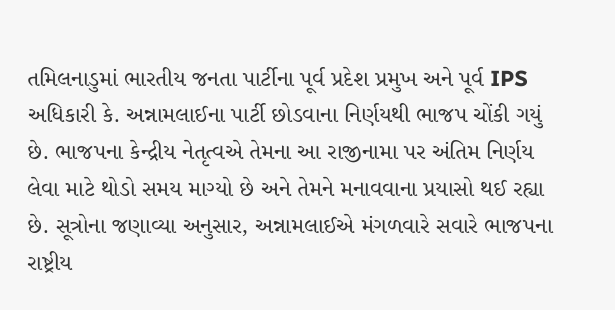તમિલનાડુમાં ભારતીય જનતા પાર્ટીના પૂર્વ પ્રદેશ પ્રમુખ અને પૂર્વ IPS અધિકારી કે. અન્નામલાઈના પાર્ટી છોડવાના નિર્ણયથી ભાજપ ચોંકી ગયું છે. ભાજપના કેન્દ્રીય નેતૃત્વએ તેમના આ રાજીનામા પર અંતિમ નિર્ણય લેવા માટે થોડો સમય માગ્યો છે અને તેમને મનાવવાના પ્રયાસો થઈ રહ્યા છે. સૂત્રોના જણાવ્યા અનુસાર, અન્નામલાઈએ મંગળવારે સવારે ભાજપના રાષ્ટ્રીય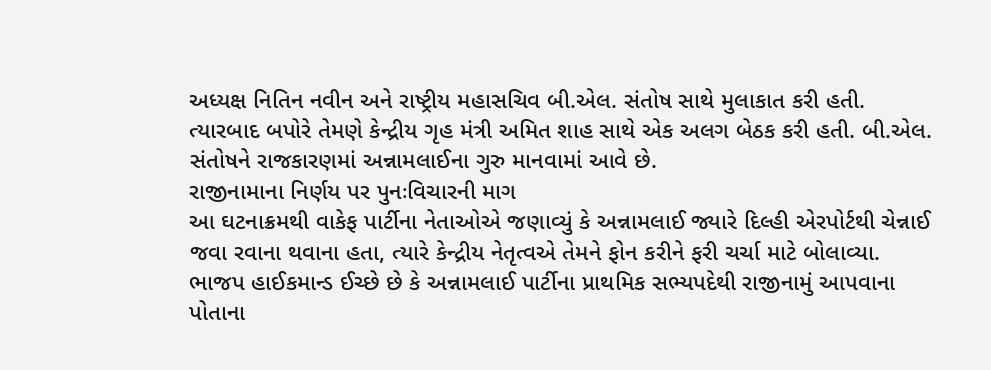અધ્યક્ષ નિતિન નવીન અને રાષ્ટ્રીય મહાસચિવ બી.એલ. સંતોષ સાથે મુલાકાત કરી હતી. ત્યારબાદ બપોરે તેમણે કેન્દ્રીય ગૃહ મંત્રી અમિત શાહ સાથે એક અલગ બેઠક કરી હતી. બી.એલ. સંતોષને રાજકારણમાં અન્નામલાઈના ગુરુ માનવામાં આવે છે.
રાજીનામાના નિર્ણય પર પુનઃવિચારની માગ
આ ઘટનાક્રમથી વાકેફ પાર્ટીના નેતાઓએ જણાવ્યું કે અન્નામલાઈ જ્યારે દિલ્હી એરપોર્ટથી ચેન્નાઈ જવા રવાના થવાના હતા, ત્યારે કેન્દ્રીય નેતૃત્વએ તેમને ફોન કરીને ફરી ચર્ચા માટે બોલાવ્યા. ભાજપ હાઈકમાન્ડ ઈચ્છે છે કે અન્નામલાઈ પાર્ટીના પ્રાથમિક સભ્યપદેથી રાજીનામું આપવાના પોતાના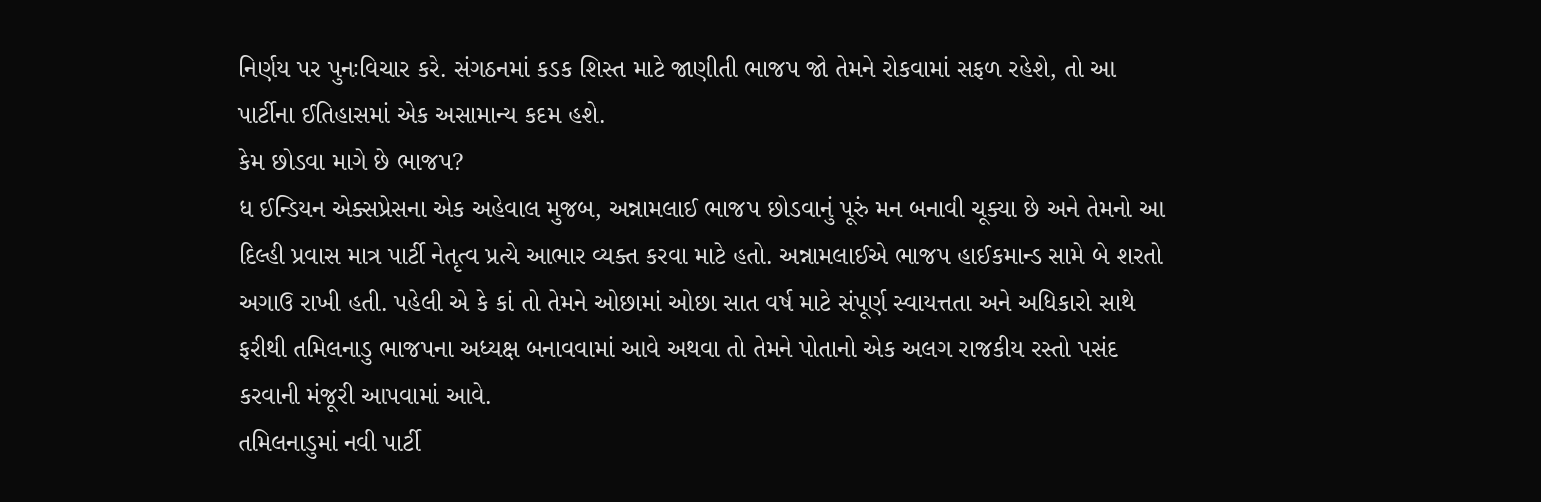નિર્ણય પર પુનઃવિચાર કરે. સંગઠનમાં કડક શિસ્ત માટે જાણીતી ભાજપ જો તેમને રોકવામાં સફળ રહેશે, તો આ પાર્ટીના ઈતિહાસમાં એક અસામાન્ય કદમ હશે.
કેમ છોડવા માગે છે ભાજપ?
ધ ઈન્ડિયન એક્સપ્રેસના એક અહેવાલ મુજબ, અન્નામલાઈ ભાજપ છોડવાનું પૂરું મન બનાવી ચૂક્યા છે અને તેમનો આ દિલ્હી પ્રવાસ માત્ર પાર્ટી નેતૃત્વ પ્રત્યે આભાર વ્યક્ત કરવા માટે હતો. અન્નામલાઈએ ભાજપ હાઈકમાન્ડ સામે બે શરતો અગાઉ રાખી હતી. પહેલી એ કે કાં તો તેમને ઓછામાં ઓછા સાત વર્ષ માટે સંપૂર્ણ સ્વાયત્તતા અને અધિકારો સાથે ફરીથી તમિલનાડુ ભાજપના અધ્યક્ષ બનાવવામાં આવે અથવા તો તેમને પોતાનો એક અલગ રાજકીય રસ્તો પસંદ કરવાની મંજૂરી આપવામાં આવે.
તમિલનાડુમાં નવી પાર્ટી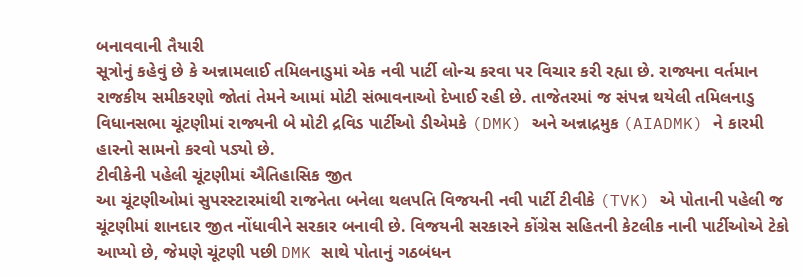બનાવવાની તૈયારી
સૂત્રોનું કહેવું છે કે અન્નામલાઈ તમિલનાડુમાં એક નવી પાર્ટી લોન્ચ કરવા પર વિચાર કરી રહ્યા છે. રાજ્યના વર્તમાન રાજકીય સમીકરણો જોતાં તેમને આમાં મોટી સંભાવનાઓ દેખાઈ રહી છે. તાજેતરમાં જ સંપન્ન થયેલી તમિલનાડુ વિધાનસભા ચૂંટણીમાં રાજ્યની બે મોટી દ્રવિડ પાર્ટીઓ ડીએમકે (DMK) અને અન્નાદ્રમુક (AIADMK) ને કારમી હારનો સામનો કરવો પડ્યો છે.
ટીવીકેની પહેલી ચૂંટણીમાં ઐતિહાસિક જીત
આ ચૂંટણીઓમાં સુપરસ્ટારમાંથી રાજનેતા બનેલા થલપતિ વિજયની નવી પાર્ટી ટીવીકે (TVK) એ પોતાની પહેલી જ ચૂંટણીમાં શાનદાર જીત નોંધાવીને સરકાર બનાવી છે. વિજયની સરકારને કોંગ્રેસ સહિતની કેટલીક નાની પાર્ટીઓએ ટેકો આપ્યો છે, જેમણે ચૂંટણી પછી DMK સાથે પોતાનું ગઠબંધન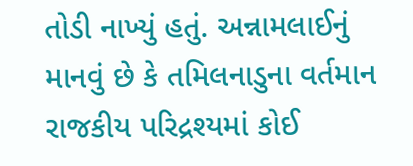તોડી નાખ્યું હતું. અન્નામલાઈનું માનવું છે કે તમિલનાડુના વર્તમાન રાજકીય પરિદ્રશ્યમાં કોઈ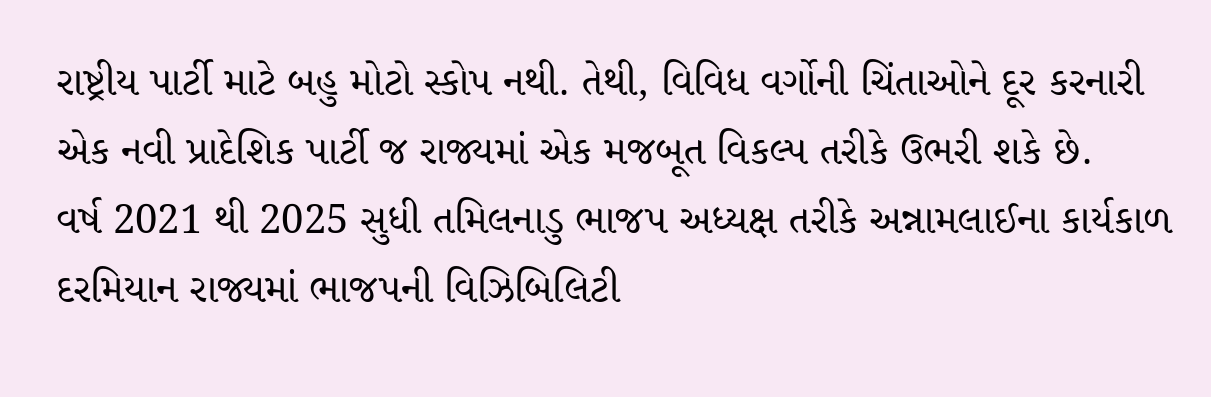રાષ્ટ્રીય પાર્ટી માટે બહુ મોટો સ્કોપ નથી. તેથી, વિવિધ વર્ગોની ચિંતાઓને દૂર કરનારી એક નવી પ્રાદેશિક પાર્ટી જ રાજ્યમાં એક મજબૂત વિકલ્પ તરીકે ઉભરી શકે છે.
વર્ષ 2021 થી 2025 સુધી તમિલનાડુ ભાજપ અધ્યક્ષ તરીકે અન્નામલાઈના કાર્યકાળ દરમિયાન રાજ્યમાં ભાજપની વિઝિબિલિટી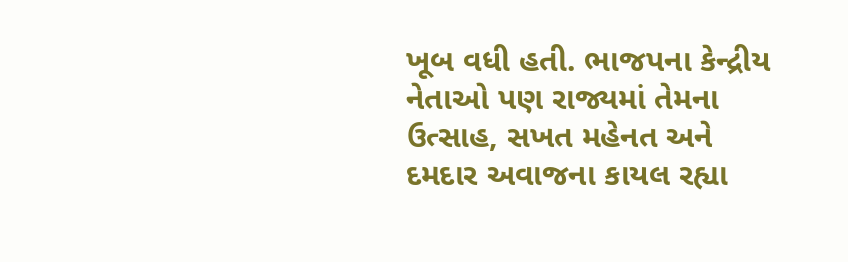ખૂબ વધી હતી. ભાજપના કેન્દ્રીય નેતાઓ પણ રાજ્યમાં તેમના ઉત્સાહ, સખત મહેનત અને દમદાર અવાજના કાયલ રહ્યા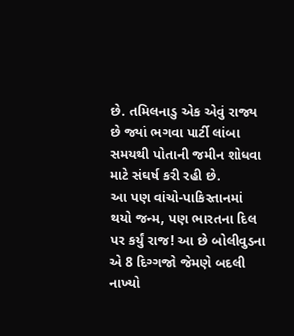છે. તમિલનાડુ એક એવું રાજ્ય છે જ્યાં ભગવા પાર્ટી લાંબા સમયથી પોતાની જમીન શોધવા માટે સંઘર્ષ કરી રહી છે.
આ પણ વાંચો-પાકિસ્તાનમાં થયો જન્મ, પણ ભારતના દિલ પર કર્યું રાજ! આ છે બોલીવુડના એ 8 દિગ્ગજો જેમણે બદલી નાખ્યો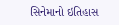સિનેમાનો ઇતિહાસ